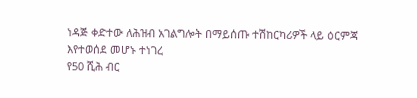ነዳጅ ቀድተው ለሕዝብ አገልግሎት በማይሰጡ ተሽከርካሪዎች ላይ ዕርምጃ እየተወሰደ መሆኑ ተነገረ
የ50 ሺሕ ብር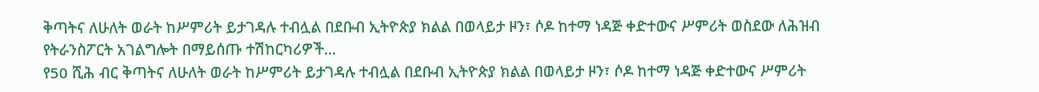ቅጣትና ለሁለት ወራት ከሥምሪት ይታገዳሉ ተብሏል በደቡብ ኢትዮጵያ ክልል በወላይታ ዞን፣ ሶዶ ከተማ ነዳጅ ቀድተውና ሥምሪት ወስደው ለሕዝብ የትራንስፖርት አገልግሎት በማይሰጡ ተሽከርካሪዎች...
የ50 ሺሕ ብር ቅጣትና ለሁለት ወራት ከሥምሪት ይታገዳሉ ተብሏል በደቡብ ኢትዮጵያ ክልል በወላይታ ዞን፣ ሶዶ ከተማ ነዳጅ ቀድተውና ሥምሪት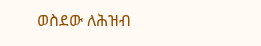ወስደው ለሕዝብ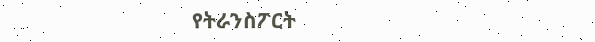የትራንስፖርት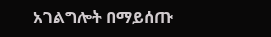አገልግሎት በማይሰጡ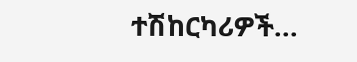ተሽከርካሪዎች...